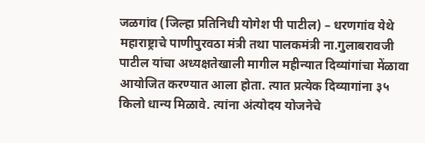जळगांव (जिल्हा प्रतिनिधी योगेश पी पाटील) – धरणगांव येथे महाराष्ट्राचे पाणीपुरवठा मंत्री तथा पालकमंत्री ना.गुलाबरावजी पाटील यांचा अध्यक्षतेखाली मागील महीन्यात दिव्यांगांचा मेंळावा आयोजित करण्यात आला होता. त्यात प्रत्येक दिव्यागांना ३५ किलो धान्य मिळावे. त्यांना अंत्योदय योजनेचे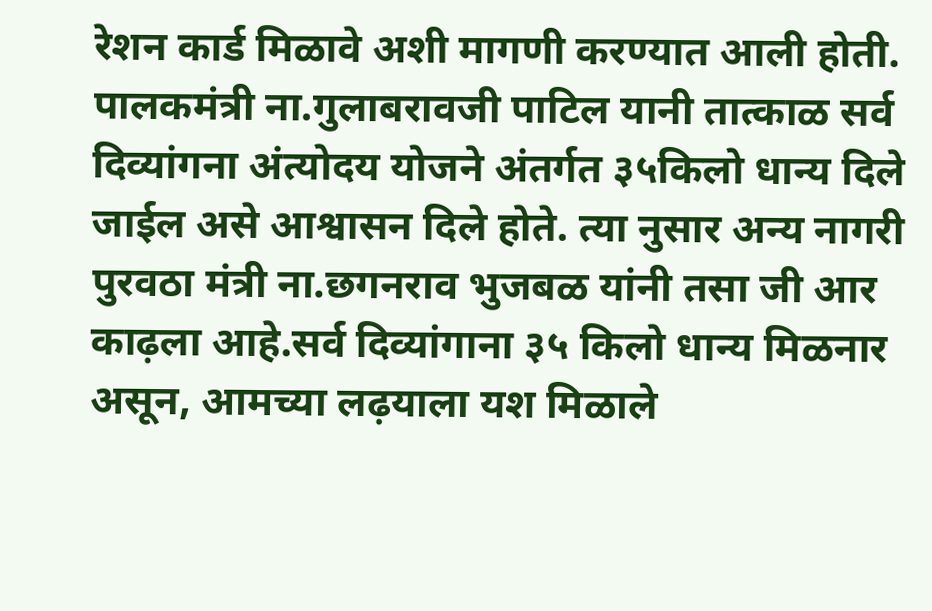रेशन कार्ड मिळावे अशी मागणी करण्यात आली होती.
पालकमंत्री ना.गुलाबरावजी पाटिल यानी तात्काळ सर्व दिव्यांगना अंत्योदय योजने अंतर्गत ३५किलो धान्य दिले जाईल असे आश्वासन दिले होते. त्या नुसार अन्य नागरी पुरवठा मंत्री ना.छगनराव भुजबळ यांनी तसा जी आर काढ़ला आहे.सर्व दिव्यांगाना ३५ किलो धान्य मिळनार असून, आमच्या लढ़याला यश मिळाले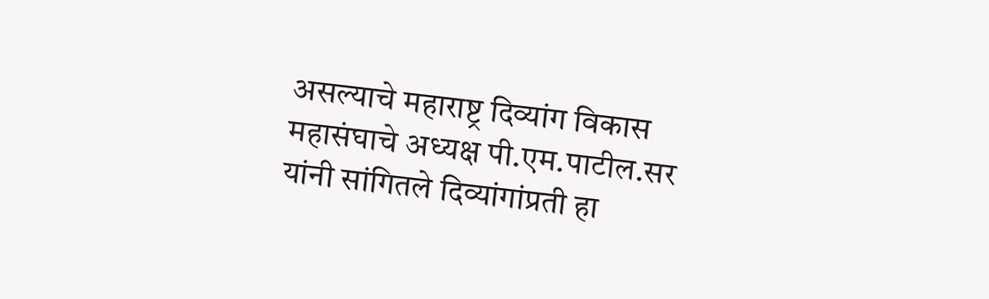असल्याचे महाराष्ट्र दिव्यांग विकास महासंघाचे अध्यक्ष पी.एम.पाटील.सर यांनी सांगितले दिव्यांगांप्रती हा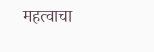महत्वाचा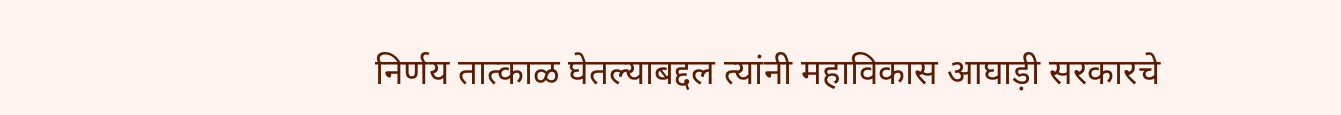निर्णय तात्काळ घेतल्याबद्दल त्यांनी महाविकास आघाड़ी सरकारचे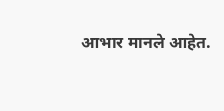आभार मानले आहेत.